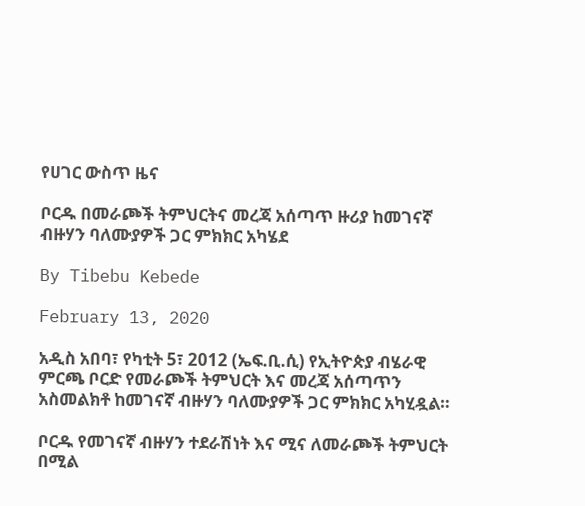የሀገር ውስጥ ዜና

ቦርዱ በመራጮች ትምህርትና መረጃ አሰጣጥ ዙሪያ ከመገናኛ ብዙሃን ባለሙያዎች ጋር ምክክር አካሄደ

By Tibebu Kebede

February 13, 2020

አዲስ አበባ፣ የካቲት 5፣ 2012 (ኤፍ.ቢ.ሲ) የኢትዮጵያ ብሄራዊ ምርጫ ቦርድ የመራጮች ትምህርት እና መረጃ አሰጣጥን አስመልክቶ ከመገናኛ ብዙሃን ባለሙያዎች ጋር ምክክር አካሂዷል።

ቦርዱ የመገናኛ ብዙሃን ተደራሽነት እና ሚና ለመራጮች ትምህርት በሚል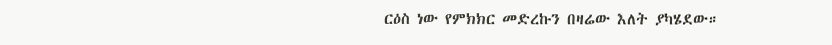ርዕስ ነው የምክክር መድረኩን በዛሬው እለት ያካሄደው።